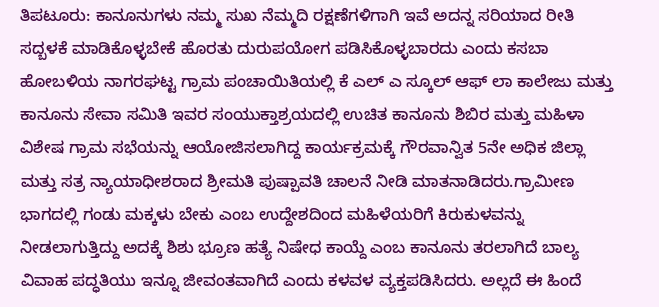ತಿಪಟೂರು: ಕಾನೂನುಗಳು ನಮ್ಮ ಸುಖ ನೆಮ್ಮದಿ ರಕ್ಷಣೆಗಳಿಗಾಗಿ ಇವೆ ಅದನ್ನ ಸರಿಯಾದ ರೀತಿ ಸದ್ಬಳಕೆ ಮಾಡಿಕೊಳ್ಳಬೇಕೆ ಹೊರತು ದುರುಪಯೋಗ ಪಡಿಸಿಕೊಳ್ಳಬಾರದು ಎಂದು ಕಸಬಾ ಹೋಬಳಿಯ ನಾಗರಘಟ್ಟ ಗ್ರಾಮ ಪಂಚಾಯಿತಿಯಲ್ಲಿ ಕೆ ಎಲ್ ಎ ಸ್ಕೂಲ್ ಆಫ್ ಲಾ ಕಾಲೇಜು ಮತ್ತು ಕಾನೂನು ಸೇವಾ ಸಮಿತಿ ಇವರ ಸಂಯುಕ್ತಾಶ್ರಯದಲ್ಲಿ ಉಚಿತ ಕಾನೂನು ಶಿಬಿರ ಮತ್ತು ಮಹಿಳಾ ವಿಶೇಷ ಗ್ರಾಮ ಸಭೆಯನ್ನು ಆಯೋಜಿಸಲಾಗಿದ್ದ ಕಾರ್ಯಕ್ರಮಕ್ಕೆ ಗೌರವಾನ್ವಿತ 5ನೇ ಅಧಿಕ ಜಿಲ್ಲಾ ಮತ್ತು ಸತ್ರ ನ್ಯಾಯಾಧೀಶರಾದ ಶ್ರೀಮತಿ ಪುಷ್ಪಾವತಿ ಚಾಲನೆ ನೀಡಿ ಮಾತನಾಡಿದರು.ಗ್ರಾಮೀಣ ಭಾಗದಲ್ಲಿ ಗಂಡು ಮಕ್ಕಳು ಬೇಕು ಎಂಬ ಉದ್ದೇಶದಿಂದ ಮಹಿಳೆಯರಿಗೆ ಕಿರುಕುಳವನ್ನು ನೀಡಲಾಗುತ್ತಿದ್ದು ಅದಕ್ಕೆ ಶಿಶು ಭ್ರೂಣ ಹತ್ಯೆ ನಿಷೇಧ ಕಾಯ್ದೆ ಎಂಬ ಕಾನೂನು ತರಲಾಗಿದೆ ಬಾಲ್ಯ ವಿವಾಹ ಪದ್ಧತಿಯು ಇನ್ನೂ ಜೀವಂತವಾಗಿದೆ ಎಂದು ಕಳವಳ ವ್ಯಕ್ತಪಡಿಸಿದರು. ಅಲ್ಲದೆ ಈ ಹಿಂದೆ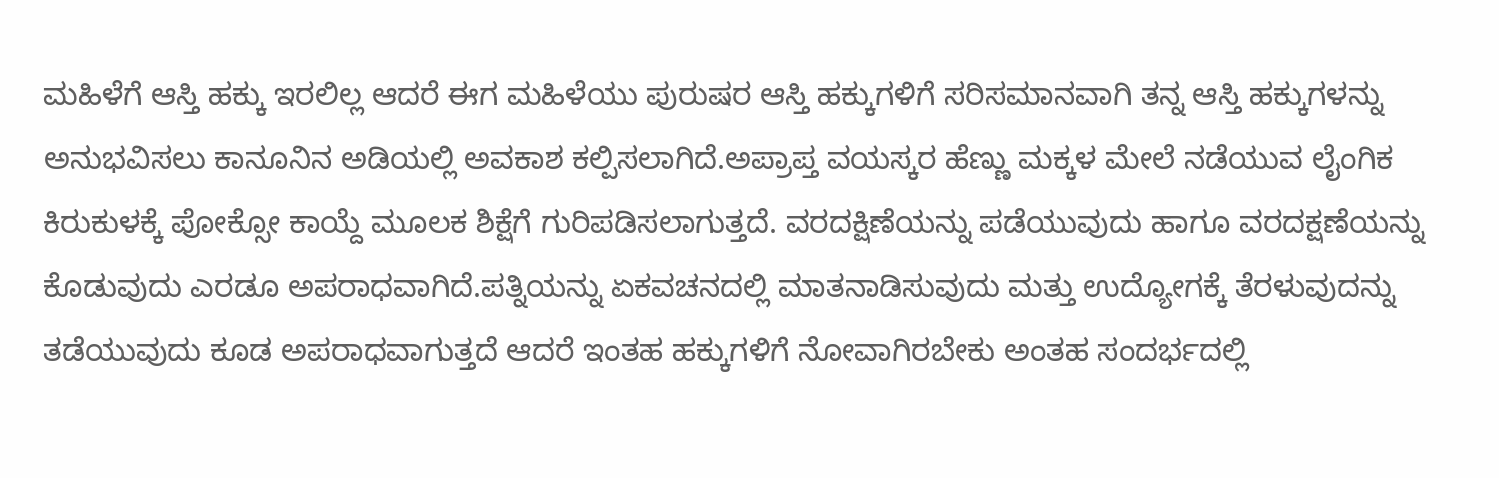ಮಹಿಳೆಗೆ ಆಸ್ತಿ ಹಕ್ಕು ಇರಲಿಲ್ಲ ಆದರೆ ಈಗ ಮಹಿಳೆಯು ಪುರುಷರ ಆಸ್ತಿ ಹಕ್ಕುಗಳಿಗೆ ಸರಿಸಮಾನವಾಗಿ ತನ್ನ ಆಸ್ತಿ ಹಕ್ಕುಗಳನ್ನು ಅನುಭವಿಸಲು ಕಾನೂನಿನ ಅಡಿಯಲ್ಲಿ ಅವಕಾಶ ಕಲ್ಪಿಸಲಾಗಿದೆ.ಅಪ್ರಾಪ್ತ ವಯಸ್ಕರ ಹೆಣ್ಣು ಮಕ್ಕಳ ಮೇಲೆ ನಡೆಯುವ ಲೈಂಗಿಕ ಕಿರುಕುಳಕ್ಕೆ ಪೋಕ್ಸೋ ಕಾಯ್ದೆ ಮೂಲಕ ಶಿಕ್ಷೆಗೆ ಗುರಿಪಡಿಸಲಾಗುತ್ತದೆ. ವರದಕ್ಷಿಣೆಯನ್ನು ಪಡೆಯುವುದು ಹಾಗೂ ವರದಕ್ಷಣೆಯನ್ನು ಕೊಡುವುದು ಎರಡೂ ಅಪರಾಧವಾಗಿದೆ.ಪತ್ನಿಯನ್ನು ಏಕವಚನದಲ್ಲಿ ಮಾತನಾಡಿಸುವುದು ಮತ್ತು ಉದ್ಯೋಗಕ್ಕೆ ತೆರಳುವುದನ್ನು ತಡೆಯುವುದು ಕೂಡ ಅಪರಾಧವಾಗುತ್ತದೆ ಆದರೆ ಇಂತಹ ಹಕ್ಕುಗಳಿಗೆ ನೋವಾಗಿರಬೇಕು ಅಂತಹ ಸಂದರ್ಭದಲ್ಲಿ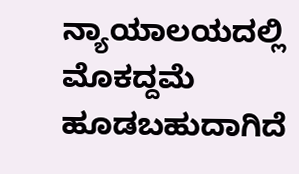ನ್ಯಾಯಾಲಯದಲ್ಲಿ ಮೊಕದ್ದಮೆ ಹೂಡಬಹುದಾಗಿದೆ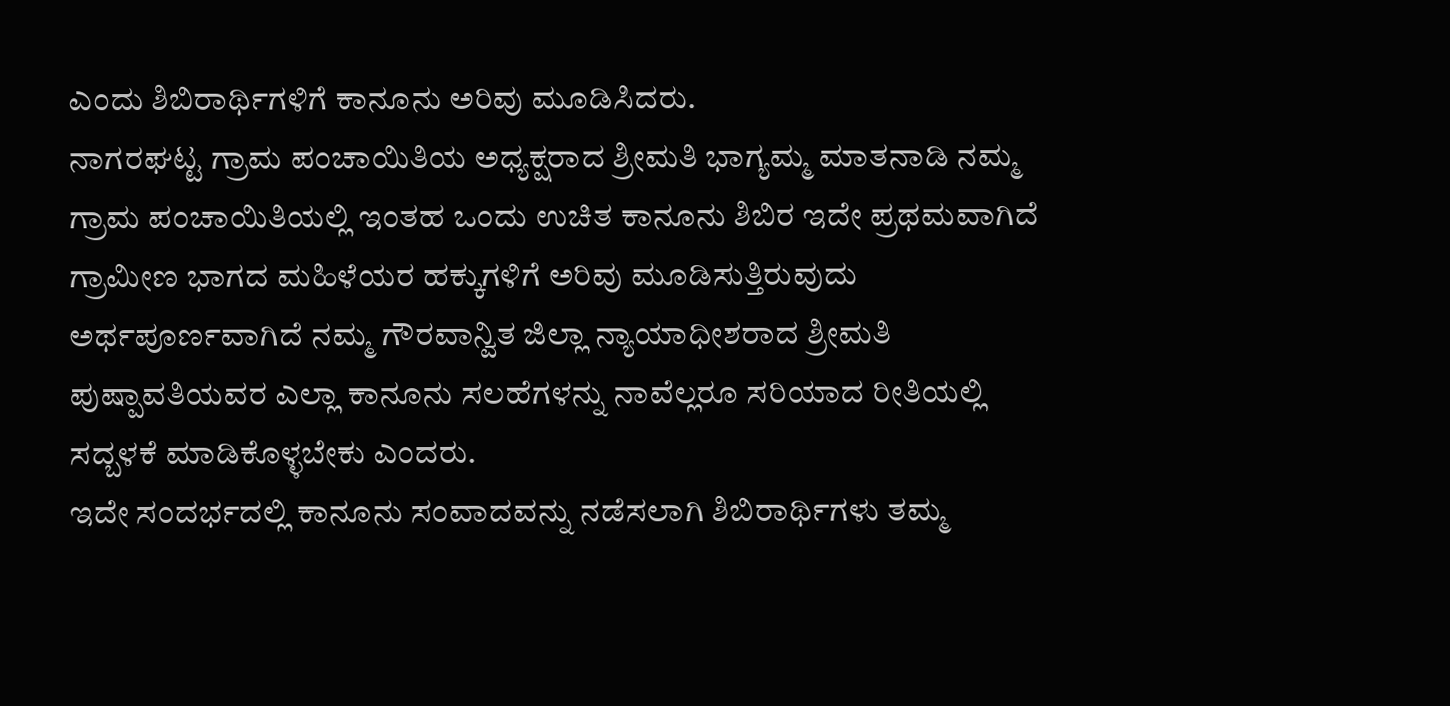ಎಂದು ಶಿಬಿರಾರ್ಥಿಗಳಿಗೆ ಕಾನೂನು ಅರಿವು ಮೂಡಿಸಿದರು.
ನಾಗರಘಟ್ಟ ಗ್ರಾಮ ಪಂಚಾಯಿತಿಯ ಅಧ್ಯಕ್ಷರಾದ ಶ್ರೀಮತಿ ಭಾಗ್ಯಮ್ಮ ಮಾತನಾಡಿ ನಮ್ಮ ಗ್ರಾಮ ಪಂಚಾಯಿತಿಯಲ್ಲಿ ಇಂತಹ ಒಂದು ಉಚಿತ ಕಾನೂನು ಶಿಬಿರ ಇದೇ ಪ್ರಥಮವಾಗಿದೆ ಗ್ರಾಮೀಣ ಭಾಗದ ಮಹಿಳೆಯರ ಹಕ್ಕುಗಳಿಗೆ ಅರಿವು ಮೂಡಿಸುತ್ತಿರುವುದು ಅರ್ಥಪೂರ್ಣವಾಗಿದೆ ನಮ್ಮ ಗೌರವಾನ್ವಿತ ಜಿಲ್ಲಾ ನ್ಯಾಯಾಧೀಶರಾದ ಶ್ರೀಮತಿ ಪುಷ್ಪಾವತಿಯವರ ಎಲ್ಲಾ ಕಾನೂನು ಸಲಹೆಗಳನ್ನು ನಾವೆಲ್ಲರೂ ಸರಿಯಾದ ರೀತಿಯಲ್ಲಿ ಸದ್ಬಳಕೆ ಮಾಡಿಕೊಳ್ಳಬೇಕು ಎಂದರು.
ಇದೇ ಸಂದರ್ಭದಲ್ಲಿ ಕಾನೂನು ಸಂವಾದವನ್ನು ನಡೆಸಲಾಗಿ ಶಿಬಿರಾರ್ಥಿಗಳು ತಮ್ಮ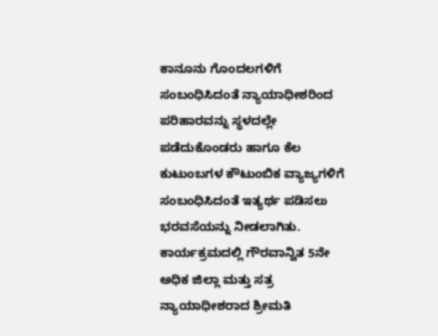ಕಾನೂನು ಗೊಂದಲಗಳಿಗೆ ಸಂಬಂಧಿಸಿದಂತೆ ನ್ಯಾಯಾಧೀಶರಿಂದ ಪರಿಹಾರವನ್ನು ಸ್ಥಳದಲ್ಲೇ ಪಡೆದುಕೊಂಡರು ಹಾಗೂ ಕೆಲ ಕುಟುಂಬಗಳ ಕೌಟುಂಬಿಕ ವ್ಯಾಜ್ಯಗಳಿಗೆ ಸಂಬಂಧಿಸಿದಂತೆ ಇತ್ಯರ್ಥ ಪಡಿಸಲು ಭರವಸೆಯನ್ನು ನೀಡಲಾಗಿತು.
ಕಾರ್ಯಕ್ರಮದಲ್ಲಿ ಗೌರವಾನ್ವಿತ 5ನೇ ಅಧಿಕ ಜಿಲ್ಲಾ ಮತ್ತು ಸತ್ರ ನ್ಯಾಯಾಧೀಶರಾದ ಶ್ರೀಮತಿ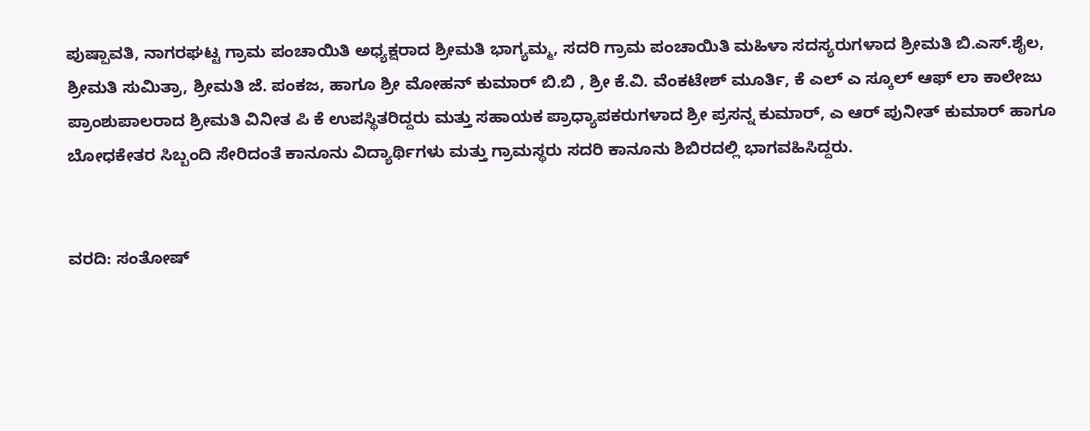ಪುಷ್ಪಾವತಿ, ನಾಗರಘಟ್ಟ ಗ್ರಾಮ ಪಂಚಾಯಿತಿ ಅಧ್ಯಕ್ಷರಾದ ಶ್ರೀಮತಿ ಭಾಗ್ಯಮ್ಮ, ಸದರಿ ಗ್ರಾಮ ಪಂಚಾಯಿತಿ ಮಹಿಳಾ ಸದಸ್ಯರುಗಳಾದ ಶ್ರೀಮತಿ ಬಿ.ಎಸ್.ಶೈಲ, ಶ್ರೀಮತಿ ಸುಮಿತ್ರಾ, ಶ್ರೀಮತಿ ಜೆ. ಪಂಕಜ, ಹಾಗೂ ಶ್ರೀ ಮೋಹನ್ ಕುಮಾರ್ ಬಿ.ಬಿ , ಶ್ರೀ ಕೆ.ವಿ. ವೆಂಕಟೇಶ್ ಮೂರ್ತಿ, ಕೆ ಎಲ್ ಎ ಸ್ಕೂಲ್ ಆಫ್ ಲಾ ಕಾಲೇಜು ಪ್ರಾಂಶುಪಾಲರಾದ ಶ್ರೀಮತಿ ವಿನೀತ ಪಿ ಕೆ ಉಪಸ್ಥಿತರಿದ್ದರು ಮತ್ತು ಸಹಾಯಕ ಪ್ರಾಧ್ಯಾಪಕರುಗಳಾದ ಶ್ರೀ ಪ್ರಸನ್ನ ಕುಮಾರ್, ಎ ಆರ್ ಪುನೀತ್ ಕುಮಾರ್ ಹಾಗೂ ಬೋಧಕೇತರ ಸಿಬ್ಬಂದಿ ಸೇರಿದಂತೆ ಕಾನೂನು ವಿದ್ಯಾರ್ಥಿಗಳು ಮತ್ತು ಗ್ರಾಮಸ್ಥರು ಸದರಿ ಕಾನೂನು ಶಿಬಿರದಲ್ಲಿ ಭಾಗವಹಿಸಿದ್ದರು.


ವರದಿ: ಸಂತೋಷ್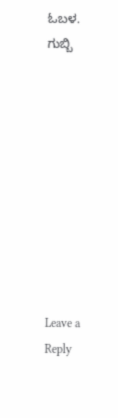ಓಬಳ. ಗುಬ್ಬಿ










Leave a Reply